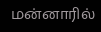மன்னாரில்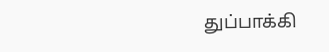துப்பாக்கி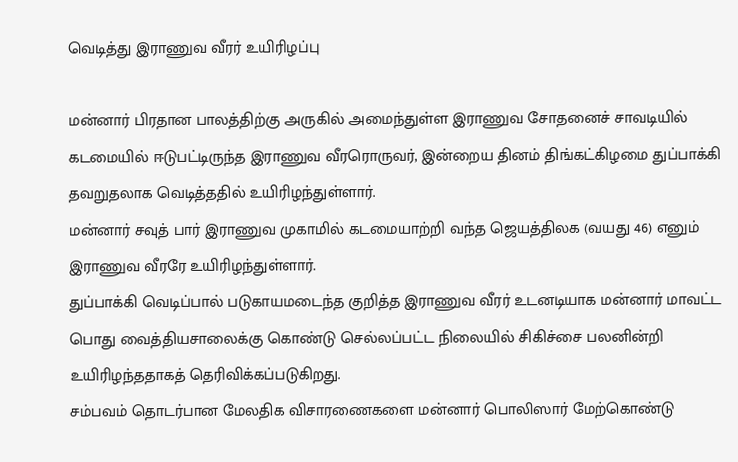வெடித்து இராணுவ வீரர் உயிரிழப்பு

மன்னார் பிரதான பாலத்திற்கு அருகில் அமைந்துள்ள இராணுவ சோதனைச் சாவடியில் கடமையில் ஈடுபட்டிருந்த இராணுவ வீரரொருவர், இன்றைய தினம் திங்கட்கிழமை துப்பாக்கி தவறுதலாக வெடித்ததில் உயிரிழந்துள்ளார்.
மன்னார் சவுத் பார் இராணுவ முகாமில் கடமையாற்றி வந்த ஜெயத்திலக (வயது 46) எனும் இராணுவ வீரரே உயிரிழந்துள்ளார்.
துப்பாக்கி வெடிப்பால் படுகாயமடைந்த குறித்த இராணுவ வீரர் உடனடியாக மன்னார் மாவட்ட பொது வைத்தியசாலைக்கு கொண்டு செல்லப்பட்ட நிலையில் சிகிச்சை பலனின்றி உயிரிழந்ததாகத் தெரிவிக்கப்படுகிறது.
சம்பவம் தொடர்பான மேலதிக விசாரணைகளை மன்னார் பொலிஸார் மேற்கொண்டு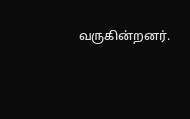வருகின்றனர்.